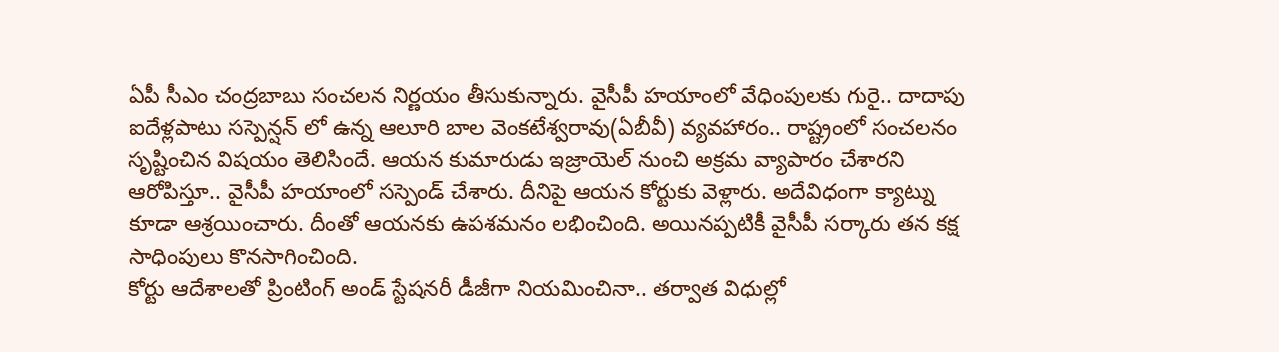ఏపీ సీఎం చంద్రబాబు సంచలన నిర్ణయం తీసుకున్నారు. వైసీపీ హయాంలో వేధింపులకు గురై.. దాదాపు ఐదేళ్లపాటు సస్పెన్షన్ లో ఉన్న ఆలూరి బాల వెంకటేశ్వరావు(ఏబీవీ) వ్యవహారం.. రాష్ట్రంలో సంచలనం సృష్టించిన విషయం తెలిసిందే. ఆయన కుమారుడు ఇజ్రాయెల్ నుంచి అక్రమ వ్యాపారం చేశారని ఆరోపిస్తూ.. వైసీపీ హయాంలో సస్పెండ్ చేశారు. దీనిపై ఆయన కోర్టుకు వెళ్లారు. అదేవిధంగా క్యాట్ను కూడా ఆశ్రయించారు. దీంతో ఆయనకు ఉపశమనం లభించింది. అయినప్పటికీ వైసీపీ సర్కారు తన కక్ష సాధింపులు కొనసాగించింది.
కోర్టు ఆదేశాలతో ప్రింటింగ్ అండ్ స్టేషనరీ డీజీగా నియమించినా.. తర్వాత విధుల్లో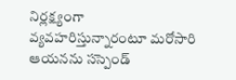నిర్లక్ష్యంగా వ్యవహరిస్తున్నారంటూ మరోసారి ఆయనను సస్పెండ్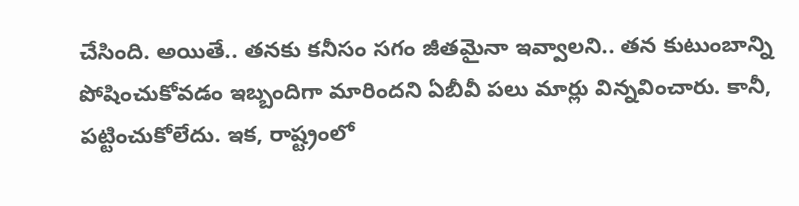చేసింది. అయితే.. తనకు కనీసం సగం జీతమైనా ఇవ్వాలని.. తన కుటుంబాన్ని పోషించుకోవడం ఇబ్బందిగా మారిందని ఏబీవీ పలు మార్లు విన్నవించారు. కానీ, పట్టించుకోలేదు. ఇక, రాష్ట్రంలో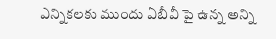ఎన్నికలకు ముందు ఏబీవీ పై ఉన్న అన్ని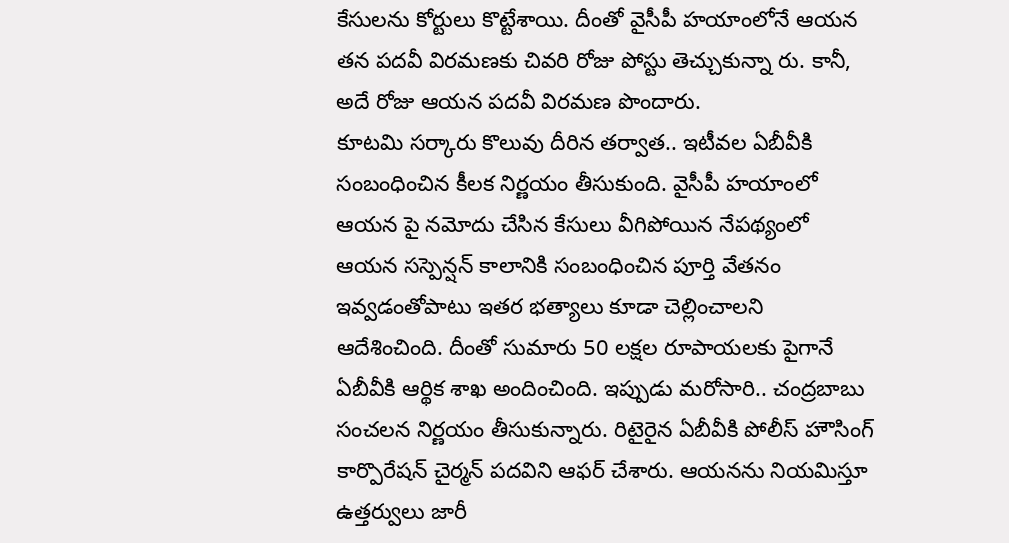కేసులను కోర్టులు కొట్టేశాయి. దీంతో వైసీపీ హయాంలోనే ఆయన తన పదవీ విరమణకు చివరి రోజు పోస్టు తెచ్చుకున్నా రు. కానీ, అదే రోజు ఆయన పదవీ విరమణ పొందారు.
కూటమి సర్కారు కొలువు దీరిన తర్వాత.. ఇటీవల ఏబీవీకి సంబంధించిన కీలక నిర్ణయం తీసుకుంది. వైసీపీ హయాంలో ఆయన పై నమోదు చేసిన కేసులు వీగిపోయిన నేపథ్యంలో ఆయన సస్పెన్షన్ కాలానికి సంబంధించిన పూర్తి వేతనం ఇవ్వడంతోపాటు ఇతర భత్యాలు కూడా చెల్లించాలని ఆదేశించింది. దీంతో సుమారు 50 లక్షల రూపాయలకు పైగానే ఏబీవీకి ఆర్థిక శాఖ అందించింది. ఇప్పుడు మరోసారి.. చంద్రబాబు సంచలన నిర్ణయం తీసుకున్నారు. రిటైరైన ఏబీవీకి పోలీస్ హౌసింగ్ కార్పొరేషన్ చైర్మన్ పదవిని ఆఫర్ చేశారు. ఆయనను నియమిస్తూ ఉత్తర్వులు జారీ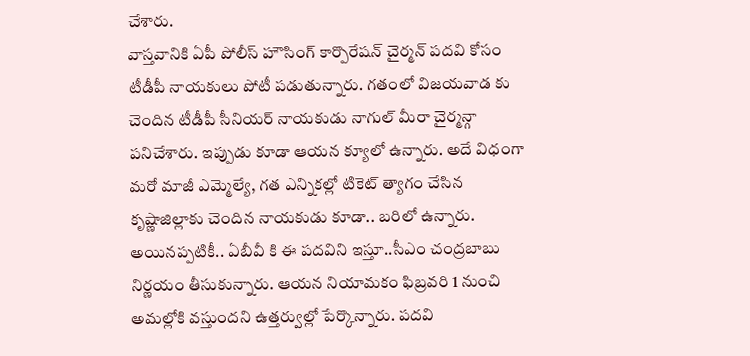చేశారు.
వాస్తవానికి ఏపీ పోలీస్ హౌసింగ్ కార్పొరేషన్ చైర్మన్ పదవి కోసం టీడీపీ నాయకులు పోటీ పడుతున్నారు. గతంలో విజయవాడ కు చెందిన టీడీపీ సీనియర్ నాయకుడు నాగుల్ మీరా చైర్మన్గా పనిచేశారు. ఇప్పుడు కూడా ఆయన క్యూలో ఉన్నారు. అదే విధంగా మరో మాజీ ఎమ్మెల్యే, గత ఎన్నికల్లో టికెట్ త్యాగం చేసిన కృష్ణాజిల్లాకు చెందిన నాయకుడు కూడా.. బరిలో ఉన్నారు. అయినప్పటికీ.. ఏబీవీ కి ఈ పదవిని ఇస్తూ..సీఎం చంద్రబాబు నిర్ణయం తీసుకున్నారు. ఆయన నియామకం ఫిబ్రవరి 1 నుంచి అమల్లోకి వస్తుందని ఉత్తర్వుల్లో పేర్కొన్నారు. పదవి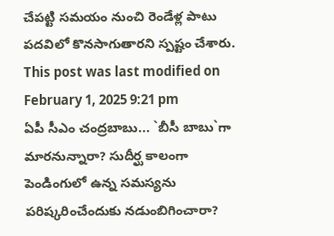చేపట్టి సమయం నుంచి రెండేళ్ల పాటు పదవిలో కొనసాగుతారని స్పష్టం చేశారు.
This post was last modified on February 1, 2025 9:21 pm
ఏపీ సీఎం చంద్రబాబు... `బీసీ బాబు`గా మారనున్నారా? సుదీర్ఘ కాలంగా పెండింగులో ఉన్న సమస్యను పరిష్కరించేందుకు నడుంబిగించారా?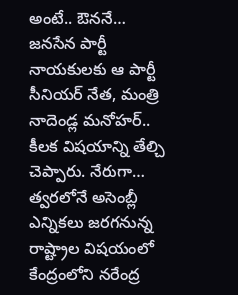అంటే.. ఔననే…
జనసేన పార్టీ నాయకులకు ఆ పార్టీ సీనియర్ నేత, మంత్రి నాదెండ్ల మనోహర్.. కీలక విషయాన్ని తేల్చి చెప్పారు. నేరుగా…
త్వరలోనే అసెంబ్లీ ఎన్నికలు జరగనున్న రాష్ట్రాల విషయంలో కేంద్రంలోని నరేంద్ర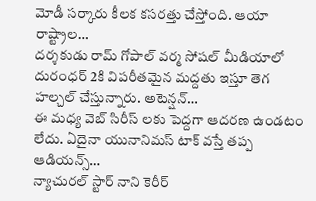మోడీ సర్కారు కీలక కసరత్తు చేస్తోంది. ఆయా రాష్ట్రాల…
దర్శకుడు రామ్ గోపాల్ వర్మ సోషల్ మీడియాలో దురంధర్ 2కి విపరీతమైన మద్దతు ఇస్తూ తెగ హల్చల్ చేస్తున్నారు. అటెన్షన్…
ఈ మధ్య వెబ్ సిరీస్ లకు పెద్దగా ఆదరణ ఉండటం లేదు. ఏదైనా యునానిమస్ టాక్ వస్తే తప్ప ఆడియన్స్…
న్యాచురల్ స్టార్ నాని కెరీర్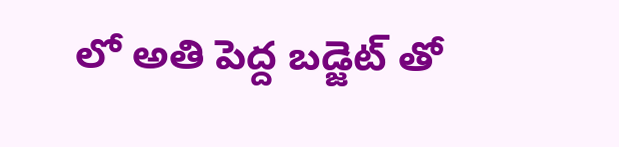లో అతి పెద్ద బడ్జెట్ తో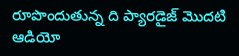రూపొందుతున్న ది ప్యారడైజ్ మొదటి ఆడియో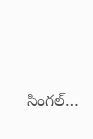సింగల్…